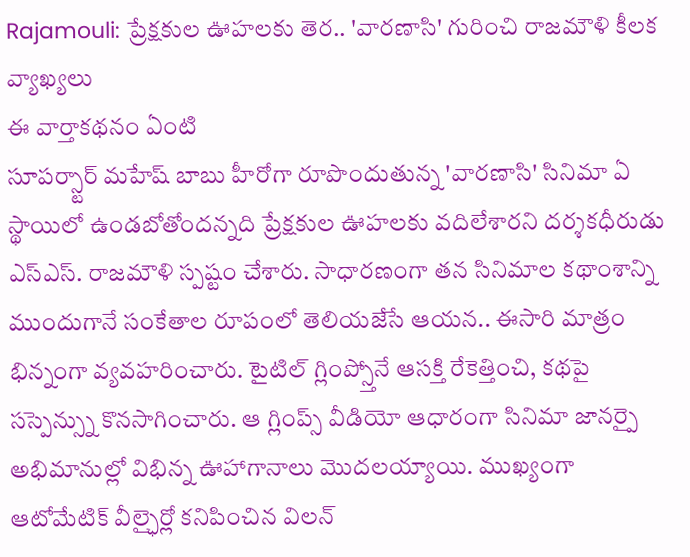Rajamouli: ప్రేక్షకుల ఊహలకు తెర.. 'వారణాసి' గురించి రాజమౌళి కీలక వ్యాఖ్యలు
ఈ వార్తాకథనం ఏంటి
సూపర్స్టార్ మహేష్ బాబు హీరోగా రూపొందుతున్న 'వారణాసి' సినిమా ఏ స్థాయిలో ఉండబోతోందన్నది ప్రేక్షకుల ఊహలకు వదిలేశారని దర్శకధీరుడు ఎస్ఎస్. రాజమౌళి స్పష్టం చేశారు. సాధారణంగా తన సినిమాల కథాంశాన్ని ముందుగానే సంకేతాల రూపంలో తెలియజేసే ఆయన.. ఈసారి మాత్రం భిన్నంగా వ్యవహరించారు. టైటిల్ గ్లింప్స్తోనే ఆసక్తి రేకెత్తించి, కథపై సస్పెన్స్ను కొనసాగించారు. ఆ గ్లింప్స్ వీడియో ఆధారంగా సినిమా జానర్పై అభిమానుల్లో విభిన్న ఊహాగానాలు మొదలయ్యాయి. ముఖ్యంగా ఆటోమేటిక్ వీల్ఛైర్లో కనిపించిన విలన్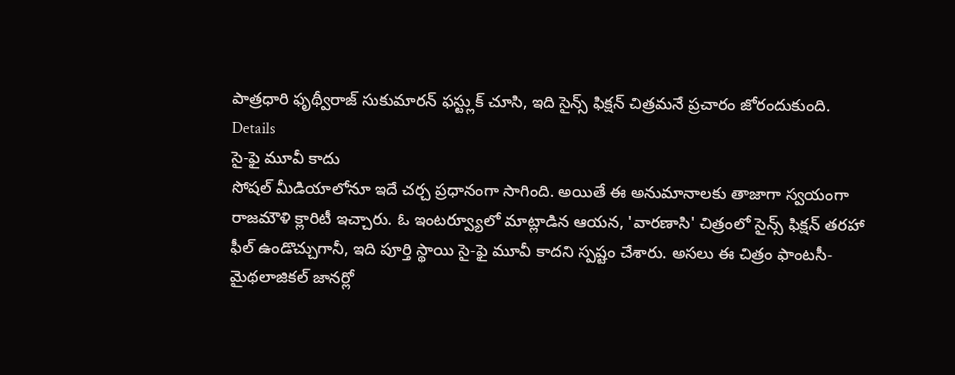పాత్రధారి ఫృథ్వీరాజ్ సుకుమారన్ ఫస్ట్లుక్ చూసి, ఇది సైన్స్ ఫిక్షన్ చిత్రమనే ప్రచారం జోరందుకుంది.
Details
సై-ఫై మూవీ కాదు
సోషల్ మీడియాలోనూ ఇదే చర్చ ప్రధానంగా సాగింది. అయితే ఈ అనుమానాలకు తాజాగా స్వయంగా రాజమౌళి క్లారిటీ ఇచ్చారు. ఓ ఇంటర్వ్యూలో మాట్లాడిన ఆయన, 'వారణాసి' చిత్రంలో సైన్స్ ఫిక్షన్ తరహా ఫీల్ ఉండొచ్చుగానీ, ఇది పూర్తి స్థాయి సై-ఫై మూవీ కాదని స్పష్టం చేశారు. అసలు ఈ చిత్రం ఫాంటసీ-మైథలాజికల్ జానర్లో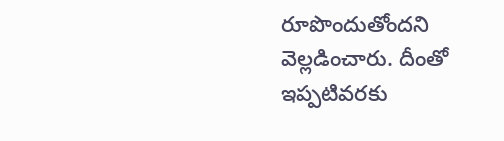రూపొందుతోందని వెల్లడించారు. దీంతో ఇప్పటివరకు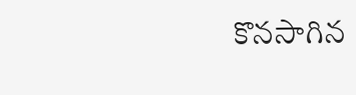కొనసాగిన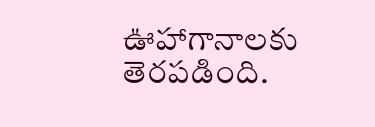ఊహాగానాలకు తెరపడింది.